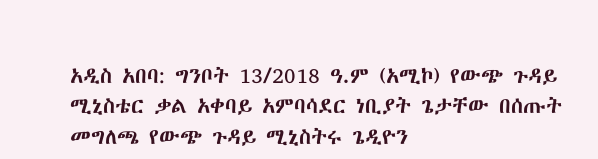አዲስ አበባ: ግንቦት 13/2018 ዓ.ም (አሚኮ) የውጭ ጉዳይ ሚኒስቴር ቃል አቀባይ አምባሳደር ነቢያት ጌታቸው በሰጡት መግለጫ የውጭ ጉዳይ ሚኒስትሩ ጌዲዮን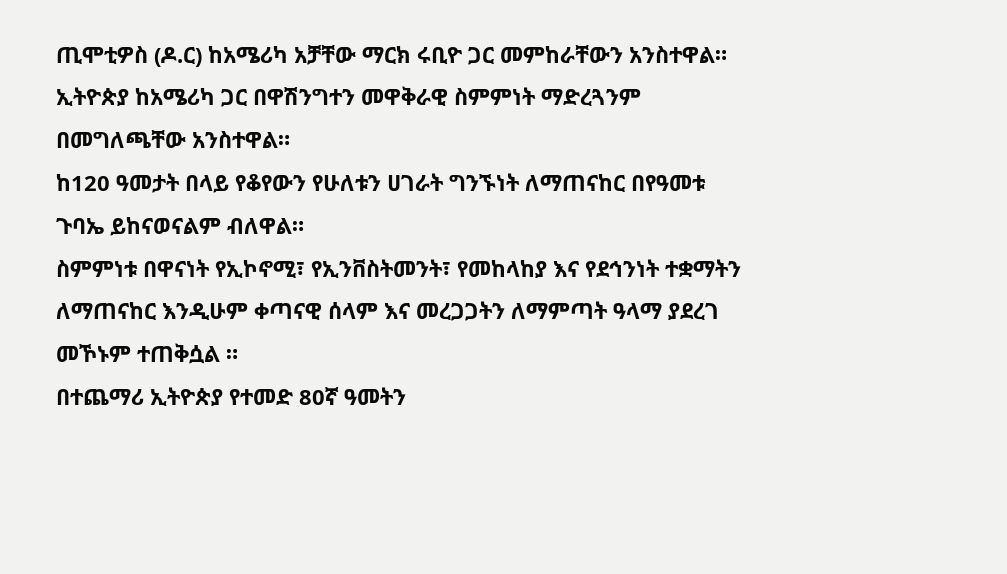ጢሞቲዎስ (ዶ.ር) ከአሜሪካ አቻቸው ማርክ ሩቢዮ ጋር መምከራቸውን አንስተዋል።
ኢትዮጵያ ከአሜሪካ ጋር በዋሽንግተን መዋቅራዊ ስምምነት ማድረጓንም በመግለጫቸው አንስተዋል።
ከ120 ዓመታት በላይ የቆየውን የሁለቱን ሀገራት ግንኙነት ለማጠናከር በየዓመቱ ጉባኤ ይከናወናልም ብለዋል።
ስምምነቱ በዋናነት የኢኮኖሚ፣ የኢንቨስትመንት፣ የመከላከያ እና የደኅንነት ተቋማትን ለማጠናከር እንዲሁም ቀጣናዊ ሰላም እና መረጋጋትን ለማምጣት ዓላማ ያደረገ መኾኑም ተጠቅሷል ።
በተጨማሪ ኢትዮጵያ የተመድ 80ኛ ዓመትን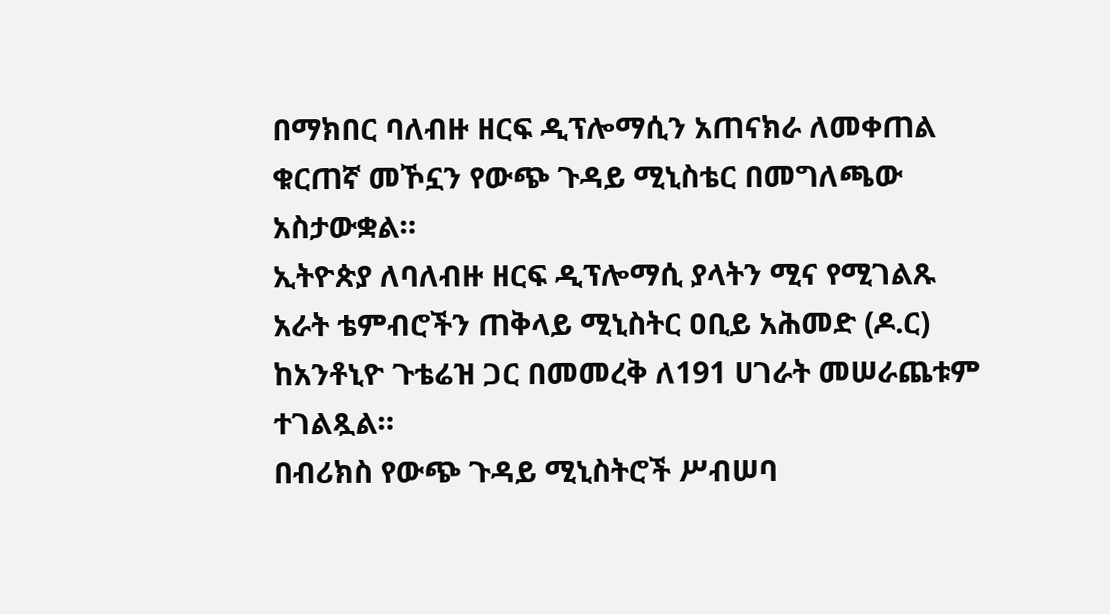በማክበር ባለብዙ ዘርፍ ዲፕሎማሲን አጠናክራ ለመቀጠል ቁርጠኛ መኾኗን የውጭ ጉዳይ ሚኒስቴር በመግለጫው አስታውቋል።
ኢትዮጵያ ለባለብዙ ዘርፍ ዲፕሎማሲ ያላትን ሚና የሚገልጹ አራት ቴምብሮችን ጠቅላይ ሚኒስትር ዐቢይ አሕመድ (ዶ.ር) ከአንቶኒዮ ጉቴሬዝ ጋር በመመረቅ ለ191 ሀገራት መሠራጨቱም ተገልጿል።
በብሪክስ የውጭ ጉዳይ ሚኒስትሮች ሥብሠባ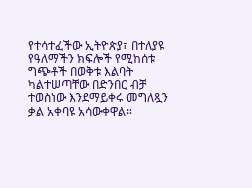የተሳተፈችው ኢትዮጵያ፣ በተለያዩ የዓለማችን ክፍሎች የሚከሰቱ ግጭቶች በወቅቱ እልባት ካልተሠጣቸው በድንበር ብቻ ተወስነው እንደማይቀሩ መግለጿን ቃል አቀባዩ አሳውቀዋል።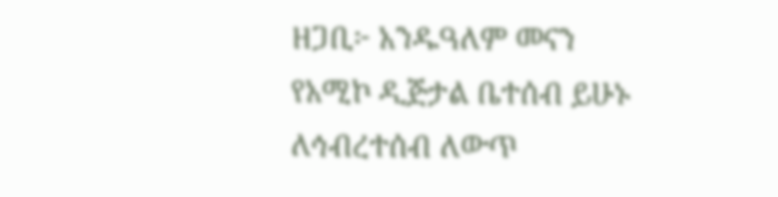ዘጋቢ፦ አንዱዓለም መናን
የአሚኮ ዲጅታል ቤተሰብ ይሁኑ
ለኅብረተሰብ ለውጥ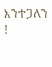እንተጋለን !